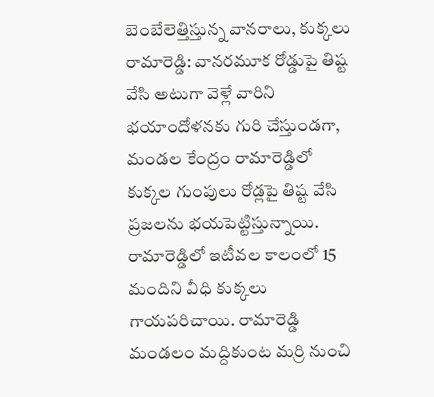బెంబేలెత్తిస్తున్న వానరాలు, కుక్కలు
రామారెడ్డి: వానరమూక రోడ్డుపై తిష్ట వేసి అటుగా వెళ్లే వారిని భయాందోళనకు గురి చేస్తుండగా, మండల కేంద్రం రామారెడ్డిలో కుక్కల గుంపులు రోడ్లపై తిష్ట వేసి ప్రజలను భయపెట్టిస్తున్నాయి. రామారెడ్డిలో ఇటీవల కాలంలో 15 మందిని వీధి కుక్కలు గాయపరిచాయి. రామారెడ్డి మండలం మద్దికుంట మర్రి నుంచి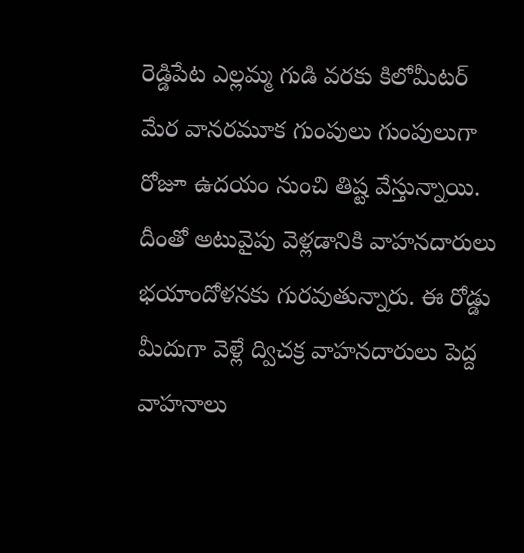రెడ్డిపేట ఎల్లమ్మ గుడి వరకు కిలోమీటర్ మేర వానరమూక గుంపులు గుంపులుగా రోజూ ఉదయం నుంచి తిష్ట వేస్తున్నాయి. దీంతో అటువైపు వెళ్లడానికి వాహనదారులు భయాందోళనకు గురవుతున్నారు. ఈ రోడ్డు మీదుగా వెళ్లే ద్విచక్ర వాహనదారులు పెద్ద వాహనాలు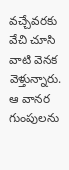వచ్చేవరకు వేచి చూసి వాటి వెనక వెళ్తున్నారు. ఆ వానర గుంపులను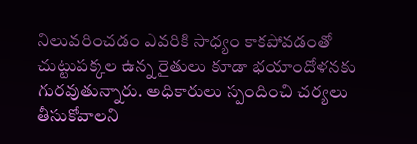నిలువరించడం ఎవరికి సాధ్యం కాకపోవడంతో చుట్టుపక్కల ఉన్న రైతులు కూడా భయాందోళనకు గురవుతున్నారు. అధికారులు స్పందించి చర్యలు తీసుకోవాలని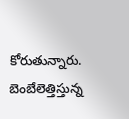కోరుతున్నారు.
బెంబేలెత్తిస్తున్న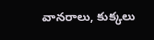వానరాలు, కుక్కలు